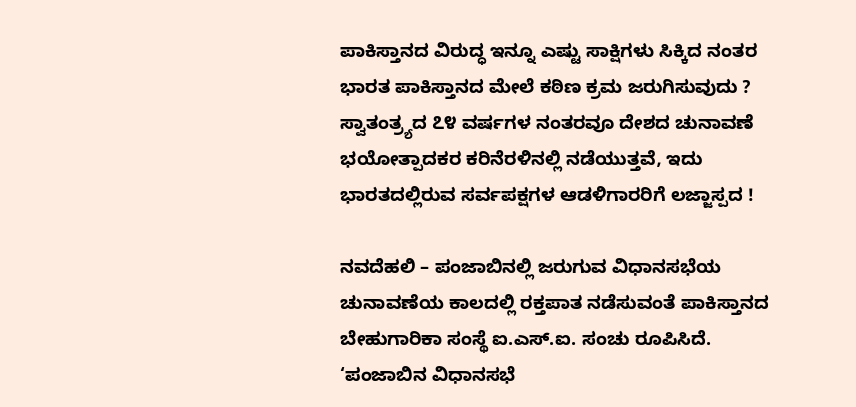ಪಾಕಿಸ್ತಾನದ ವಿರುದ್ಧ ಇನ್ನೂ ಎಷ್ಟು ಸಾಕ್ಷಿಗಳು ಸಿಕ್ಕಿದ ನಂತರ ಭಾರತ ಪಾಕಿಸ್ತಾನದ ಮೇಲೆ ಕಠಿಣ ಕ್ರಮ ಜರುಗಿಸುವುದು ?
ಸ್ವಾತಂತ್ರ್ಯದ ೭೪ ವರ್ಷಗಳ ನಂತರವೂ ದೇಶದ ಚುನಾವಣೆ ಭಯೋತ್ಪಾದಕರ ಕರಿನೆರಳಿನಲ್ಲಿ ನಡೆಯುತ್ತವೆ, ಇದು ಭಾರತದಲ್ಲಿರುವ ಸರ್ವಪಕ್ಷಗಳ ಆಡಳಿಗಾರರಿಗೆ ಲಜ್ಜಾಸ್ಪದ !

ನವದೆಹಲಿ – ಪಂಜಾಬಿನಲ್ಲಿ ಜರುಗುವ ವಿಧಾನಸಭೆಯ ಚುನಾವಣೆಯ ಕಾಲದಲ್ಲಿ ರಕ್ತಪಾತ ನಡೆಸುವಂತೆ ಪಾಕಿಸ್ತಾನದ ಬೇಹುಗಾರಿಕಾ ಸಂಸ್ಥೆ ಐ.ಎಸ್.ಐ. ಸಂಚು ರೂಪಿಸಿದೆ. ‘ಪಂಜಾಬಿನ ವಿಧಾನಸಭೆ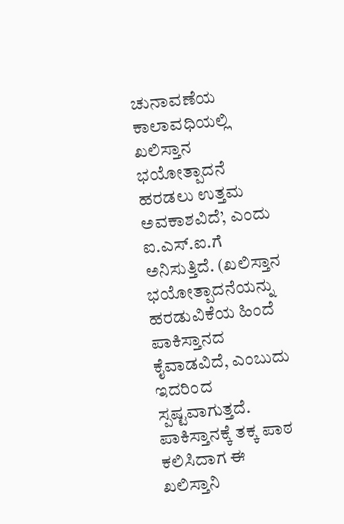ಚುನಾವಣೆಯ ಕಾಲಾವಧಿಯಲ್ಲಿ ಖಲಿಸ್ತಾನ ಭಯೋತ್ಪಾದನೆ ಹರಡಲು ಉತ್ತಮ ಅವಕಾಶವಿದೆ’, ಎಂದು ಐ.ಎಸ್.ಐ.ಗೆ ಅನಿಸುತ್ತಿದೆ. (ಖಲಿಸ್ತಾನ ಭಯೋತ್ಪಾದನೆಯನ್ನು ಹರಡುವಿಕೆಯ ಹಿಂದೆ ಪಾಕಿಸ್ತಾನದ ಕೈವಾಡವಿದೆ, ಎಂಬುದು ಇದರಿಂದ ಸ್ಪಷ್ಟವಾಗುತ್ತದೆ. ಪಾಕಿಸ್ತಾನಕ್ಕೆ ತಕ್ಕ ಪಾಠ ಕಲಿಸಿದಾಗ ಈ ಖಲಿಸ್ತಾನಿ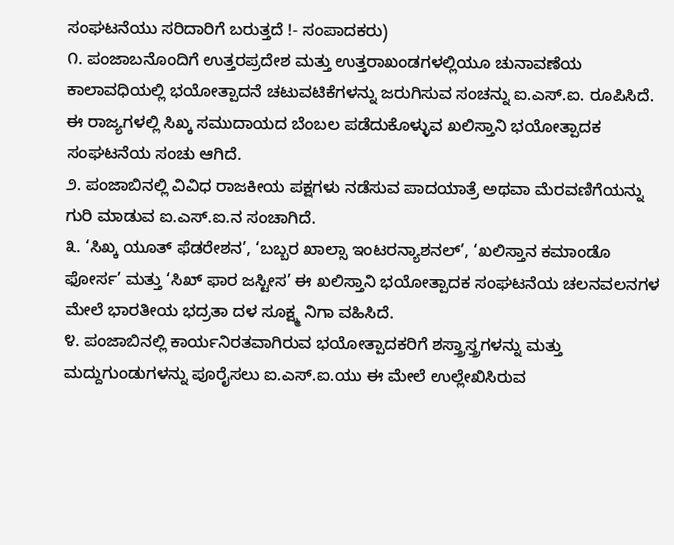ಸಂಘಟನೆಯು ಸರಿದಾರಿಗೆ ಬರುತ್ತದೆ !- ಸಂಪಾದಕರು)
೧. ಪಂಜಾಬನೊಂದಿಗೆ ಉತ್ತರಪ್ರದೇಶ ಮತ್ತು ಉತ್ತರಾಖಂಡಗಳಲ್ಲಿಯೂ ಚುನಾವಣೆಯ ಕಾಲಾವಧಿಯಲ್ಲಿ ಭಯೋತ್ಪಾದನೆ ಚಟುವಟಿಕೆಗಳನ್ನು ಜರುಗಿಸುವ ಸಂಚನ್ನು ಐ.ಎಸ್.ಐ. ರೂಪಿಸಿದೆ. ಈ ರಾಜ್ಯಗಳಲ್ಲಿ ಸಿಖ್ಕ ಸಮುದಾಯದ ಬೆಂಬಲ ಪಡೆದುಕೊಳ್ಳುವ ಖಲಿಸ್ತಾನಿ ಭಯೋತ್ಪಾದಕ ಸಂಘಟನೆಯ ಸಂಚು ಆಗಿದೆ.
೨. ಪಂಜಾಬಿನಲ್ಲಿ ವಿವಿಧ ರಾಜಕೀಯ ಪಕ್ಷಗಳು ನಡೆಸುವ ಪಾದಯಾತ್ರೆ ಅಥವಾ ಮೆರವಣಿಗೆಯನ್ನು ಗುರಿ ಮಾಡುವ ಐ.ಎಸ್.ಐ.ನ ಸಂಚಾಗಿದೆ.
೩. ‘ಸಿಖ್ಕ ಯೂತ್ ಫೆಡರೇಶನ’, ‘ಬಬ್ಬರ ಖಾಲ್ಸಾ ಇಂಟರನ್ಯಾಶನಲ್’, ‘ಖಲಿಸ್ತಾನ ಕಮಾಂಡೊ ಫೋರ್ಸ’ ಮತ್ತು ‘ಸಿಖ್ ಫಾರ ಜಸ್ಟೀಸ’ ಈ ಖಲಿಸ್ತಾನಿ ಭಯೋತ್ಪಾದಕ ಸಂಘಟನೆಯ ಚಲನವಲನಗಳ ಮೇಲೆ ಭಾರತೀಯ ಭದ್ರತಾ ದಳ ಸೂಕ್ಷ್ಮ ನಿಗಾ ವಹಿಸಿದೆ.
೪. ಪಂಜಾಬಿನಲ್ಲಿ ಕಾರ್ಯನಿರತವಾಗಿರುವ ಭಯೋತ್ಪಾದಕರಿಗೆ ಶಸ್ತ್ರಾಸ್ತ್ರಗಳನ್ನು ಮತ್ತು ಮದ್ದುಗುಂಡುಗಳನ್ನು ಪೂರೈಸಲು ಐ.ಎಸ್.ಐ.ಯು ಈ ಮೇಲೆ ಉಲ್ಲೇಖಿಸಿರುವ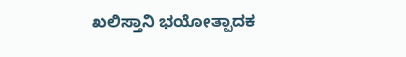ಖಲಿಸ್ತಾನಿ ಭಯೋತ್ಪಾದಕ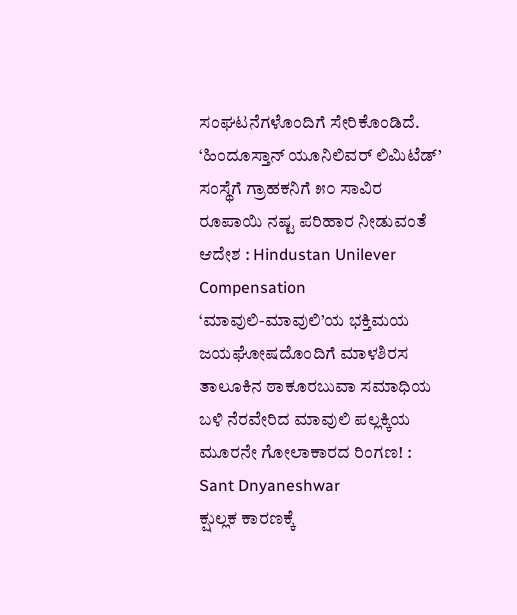ಸಂಘಟನೆಗಳೊಂದಿಗೆ ಸೇರಿಕೊಂಡಿದೆ.
‘ಹಿಂದೂಸ್ತಾನ್ ಯೂನಿಲಿವರ್ ಲಿಮಿಟೆಡ್’ ಸಂಸ್ಥೆಗೆ ಗ್ರಾಹಕನಿಗೆ ೫೦ ಸಾವಿರ ರೂಪಾಯಿ ನಷ್ಟ ಪರಿಹಾರ ನೀಡುವಂತೆ ಆದೇಶ : Hindustan Unilever Compensation
‘ಮಾವುಲಿ-ಮಾವುಲಿ’ಯ ಭಕ್ತಿಮಯ ಜಯಘೋಷದೊಂದಿಗೆ ಮಾಳಶಿರಸ ತಾಲೂಕಿನ ಠಾಕೂರಬುವಾ ಸಮಾಧಿಯ ಬಳಿ ನೆರವೇರಿದ ಮಾವುಲಿ ಪಲ್ಲಕ್ಕಿಯ ಮೂರನೇ ಗೋಲಾಕಾರದ ರಿಂಗಣ! : Sant Dnyaneshwar
ಕ್ಷುಲ್ಲಕ ಕಾರಣಕ್ಕೆ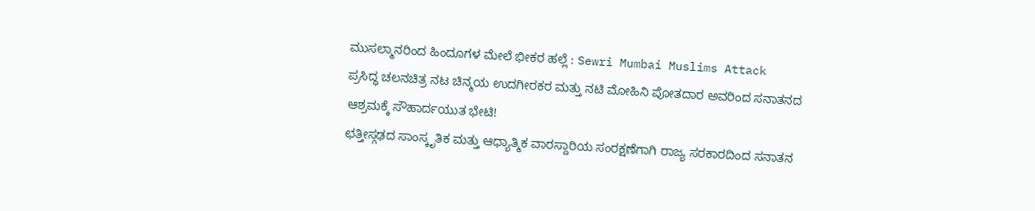ಮುಸಲ್ಮಾನರಿಂದ ಹಿಂದೂಗಳ ಮೇಲೆ ಭೀಕರ ಹಲ್ಲೆ : Sewri Mumbai Muslims Attack
ಪ್ರಸಿದ್ಧ ಚಲನಚಿತ್ರ ನಟ ಚಿನ್ಮಯ ಉದಗೀರಕರ ಮತ್ತು ನಟಿ ಮೋಹಿನಿ ಪೋತದಾರ ಅವರಿಂದ ಸನಾತನದ ಆಶ್ರಮಕ್ಕೆ ಸೌಹಾರ್ದಯುತ ಭೇಟಿ!
ಛತ್ತೀಸ್ಗಢದ ಸಾಂಸ್ಕೃತಿಕ ಮತ್ತು ಆಧ್ಯಾತ್ಮಿಕ ವಾರಸ್ದಾರಿಯ ಸಂರಕ್ಷಣೆಗಾಗಿ ರಾಜ್ಯ ಸರಕಾರದಿಂದ ಸನಾತನ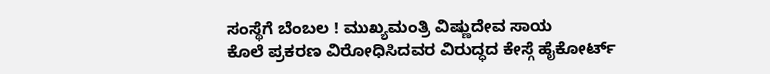ಸಂಸ್ಥೆಗೆ ಬೆಂಬಲ ! ಮುಖ್ಯಮಂತ್ರಿ ವಿಷ್ಣುದೇವ ಸಾಯ
ಕೊಲೆ ಪ್ರಕರಣ ವಿರೋಧಿಸಿದವರ ವಿರುದ್ಧದ ಕೇಸ್ಗೆ ಹೈಕೋರ್ಟ್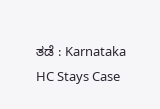ತಡೆ : Karnataka HC Stays Case